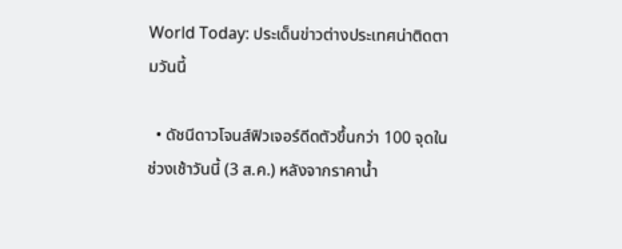World Today: ประเด็นข่าวต่างประเทศน่าติดตามวันนี้

  • ดัชนีดาวโจนส์ฟิวเจอร์ดีดตัวขึ้นกว่า 100 จุดในช่วงเช้าวันนี้ (3 ส.ค.) หลังจากราคาน้ำ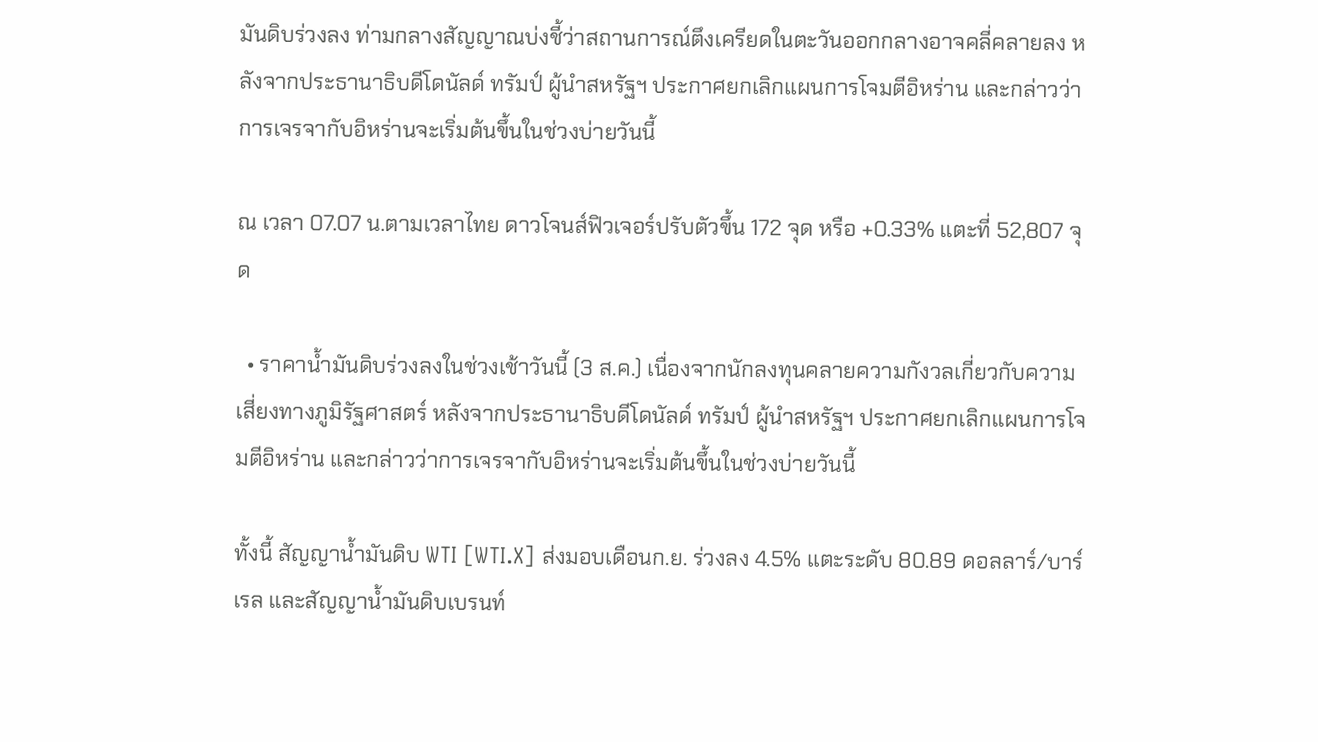มันดิบร่วงลง ท่ามกลางสัญญาณบ่งชี้ว่าสถานการณ์ตึงเครียดในตะวันออกกลางอาจคลี่คลายลง หลังจากประธานาธิบดีโดนัลด์ ทรัมป์ ผู้นำสหรัฐฯ ประกาศยกเลิกแผนการโจมตีอิหร่าน และกล่าวว่าการเจรจากับอิหร่านจะเริ่มต้นขึ้นในช่วงบ่ายวันนี้

ณ เวลา 07.07 น.ตามเวลาไทย ดาวโจนส์ฟิวเจอร์ปรับตัวขึ้น 172 จุด หรือ +0.33% แตะที่ 52,807 จุด

  • ราคาน้ำมันดิบร่วงลงในช่วงเช้าวันนี้ (3 ส.ค.) เนื่องจากนักลงทุนคลายความกังวลเกี่ยวกับความเสี่ยงทางภูมิรัฐศาสตร์ หลังจากประธานาธิบดีโดนัลด์ ทรัมป์ ผู้นำสหรัฐฯ ประกาศยกเลิกแผนการโจมตีอิหร่าน และกล่าวว่าการเจรจากับอิหร่านจะเริ่มต้นขึ้นในช่วงบ่ายวันนี้

ทั้งนี้ สัญญาน้ำมันดิบ WTI [WTI.X] ส่งมอบเดือนก.ย. ร่วงลง 4.5% แตะระดับ 80.89 ดอลลาร์/บาร์เรล และสัญญาน้ำมันดิบเบรนท์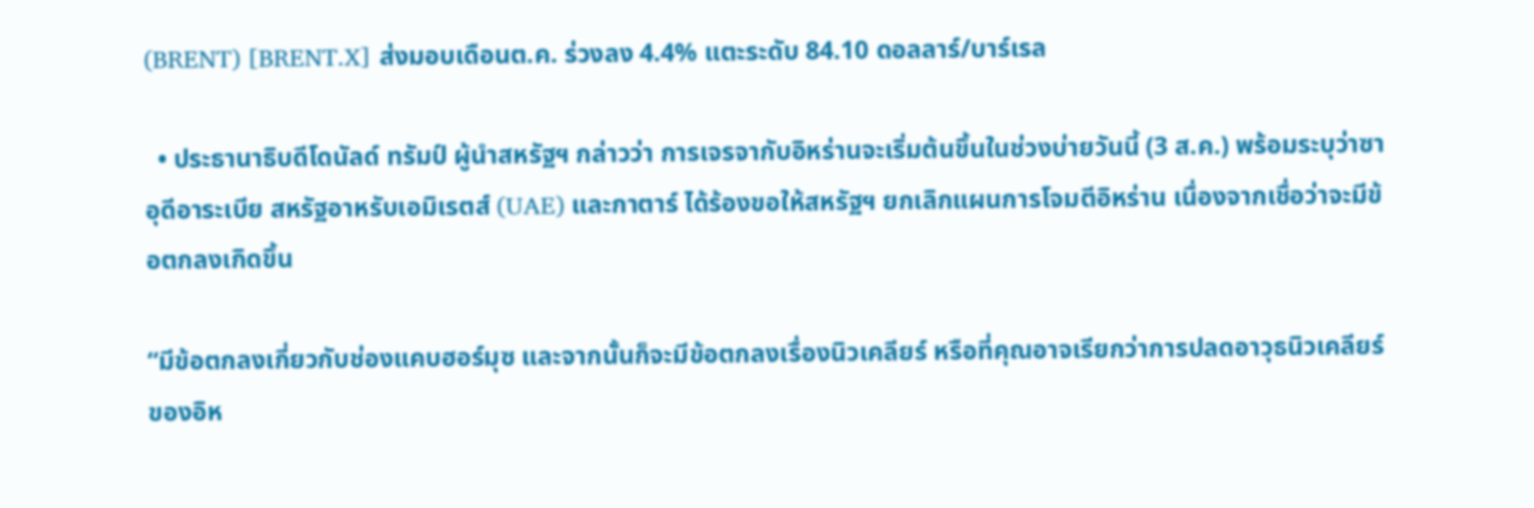(BRENT) [BRENT.X] ส่งมอบเดือนต.ค. ร่วงลง 4.4% แตะระดับ 84.10 ดอลลาร์/บาร์เรล

  • ประธานาธิบดีโดนัลด์ ทรัมป์ ผู้นำสหรัฐฯ กล่าวว่า การเจรจากับอิหร่านจะเริ่มต้นขึ้นในช่วงบ่ายวันนี้ (3 ส.ค.) พร้อมระบุว่าซาอุดีอาระเบีย สหรัฐอาหรับเอมิเรตส์ (UAE) และกาตาร์ ได้ร้องขอให้สหรัฐฯ ยกเลิกแผนการโจมตีอิหร่าน เนื่องจากเชื่อว่าจะมีข้อตกลงเกิดขึ้น

“มีข้อตกลงเกี่ยวกับช่องแคบฮอร์มุซ และจากนั้นก็จะมีข้อตกลงเรื่องนิวเคลียร์ หรือที่คุณอาจเรียกว่าการปลดอาวุธนิวเคลียร์ของอิห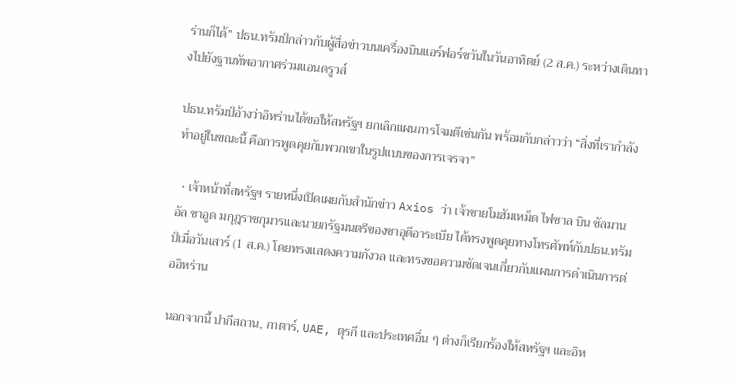ร่านก็ได้” ปธน.ทรัมป์กล่าวกับผู้สื่อข่าวบนเครื่องบินแอร์ฟอร์ซวันในวันอาทิตย์ (2 ส.ค.) ระหว่างเดินทางไปยังฐานทัพอากาศร่วมแอนดรูวส์

ปธน.ทรัมป์อ้างว่าอิหร่านได้ขอให้สหรัฐฯ ยกเลิกแผนการโจมตีเช่นกัน พร้อมกับกล่าวว่า “สิ่งที่เรากำลังทำอยู่ในขณะนี้ คือการพูดคุยกับพวกเขาในรูปแบบของการเจรจา”

  • เจ้าหน้าที่สหรัฐฯ รายหนึ่งเปิดเผยกับสำนักข่าว Axios ว่า เจ้าชายโมฮัมเหม็ด ไฟซาล บิน ซัลมาน อัล ซาอูด มกุฎราชกุมารและนายกรัฐมนตรีของซาอุดีอาระเบีย ได้ทรงพูดคุยทางโทรศัพท์กับปธน.ทรัมป์เมื่อวันเสาร์ (1 ส.ค.) โดยทรงแสดงความกังวล และทรงขอความชัดเจนเกี่ยวกับแผนการดำเนินการต่ออิหร่าน

นอกจากนี้ ปากีสถาน, กาตาร์, UAE, ตุรกี และประเทศอื่น ๆ ต่างก็เรียกร้องให้สหรัฐฯ และอิห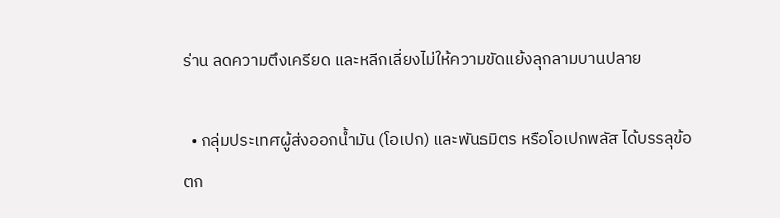ร่าน ลดความตึงเครียด และหลีกเลี่ยงไม่ให้ความขัดแย้งลุกลามบานปลาย

  • กลุ่มประเทศผู้ส่งออกน้ำมัน (โอเปก) และพันธมิตร หรือโอเปกพลัส ได้บรรลุข้อตก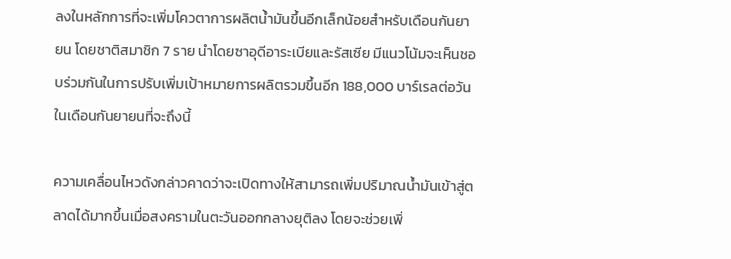ลงในหลักการที่จะเพิ่มโควตาการผลิตน้ำมันขึ้นอีกเล็กน้อยสำหรับเดือนกันยายน โดยชาติสมาชิก 7 ราย นำโดยซาอุดีอาระเบียและรัสเซีย มีแนวโน้มจะเห็นชอบร่วมกันในการปรับเพิ่มเป้าหมายการผลิตรวมขึ้นอีก 188,000 บาร์เรลต่อวันในเดือนกันยายนที่จะถึงนี้

ความเคลื่อนไหวดังกล่าวคาดว่าจะเปิดทางให้สามารถเพิ่มปริมาณน้ำมันเข้าสู่ตลาดได้มากขึ้นเมื่อสงครามในตะวันออกกลางยุติลง โดยจะช่วยเพิ่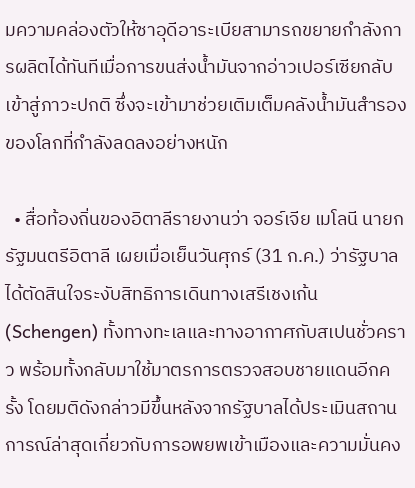มความคล่องตัวให้ซาอุดีอาระเบียสามารถขยายกำลังการผลิตได้ทันทีเมื่อการขนส่งน้ำมันจากอ่าวเปอร์เซียกลับเข้าสู่ภาวะปกติ ซึ่งจะเข้ามาช่วยเติมเต็มคลังน้ำมันสำรองของโลกที่กำลังลดลงอย่างหนัก

  • สื่อท้องถิ่นของอิตาลีรายงานว่า จอร์เจีย เมโลนี นายกรัฐมนตรีอิตาลี เผยเมื่อเย็นวันศุกร์ (31 ก.ค.) ว่ารัฐบาลได้ตัดสินใจระงับสิทธิการเดินทางเสรีเชงเก้น (Schengen) ทั้งทางทะเลและทางอากาศกับสเปนชั่วคราว พร้อมทั้งกลับมาใช้มาตรการตรวจสอบชายแดนอีกครั้ง โดยมติดังกล่าวมีขึ้นหลังจากรัฐบาลได้ประเมินสถานการณ์ล่าสุดเกี่ยวกับการอพยพเข้าเมืองและความมั่นคง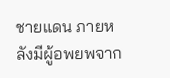ชายแดน ภายหลังมีผู้อพยพจาก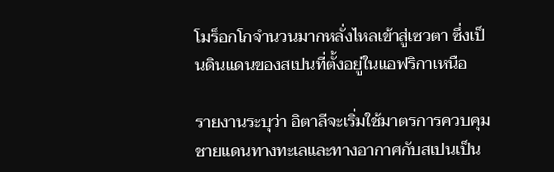โมร็อกโกจำนวนมากหลั่งไหลเข้าสู่เซวตา ซึ่งเป็นดินแดนของสเปนที่ตั้งอยู่ในแอฟริกาเหนือ

รายงานระบุว่า อิตาลีจะเริ่มใช้มาตรการควบคุมชายแดนทางทะเลและทางอากาศกับสเปนเป็น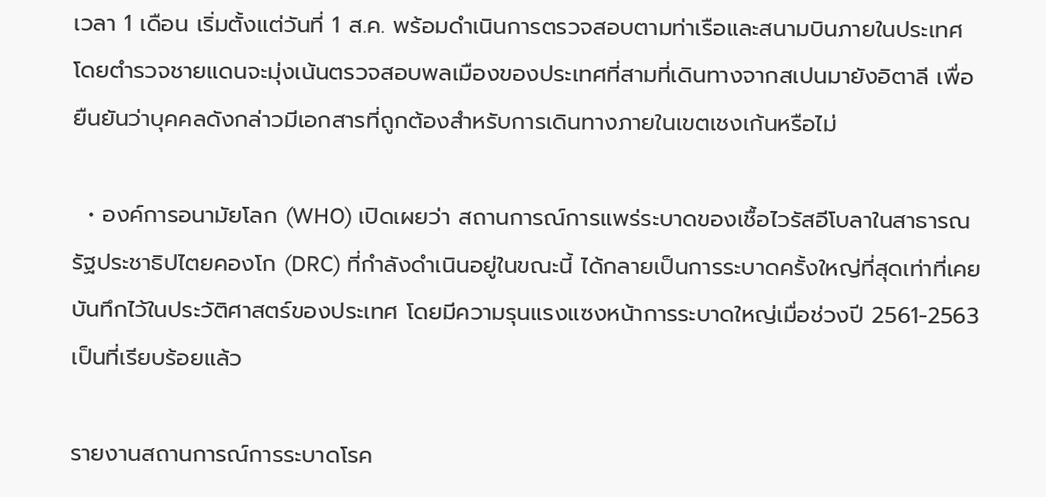เวลา 1 เดือน เริ่มตั้งแต่วันที่ 1 ส.ค. พร้อมดำเนินการตรวจสอบตามท่าเรือและสนามบินภายในประเทศ โดยตำรวจชายแดนจะมุ่งเน้นตรวจสอบพลเมืองของประเทศที่สามที่เดินทางจากสเปนมายังอิตาลี เพื่อยืนยันว่าบุคคลดังกล่าวมีเอกสารที่ถูกต้องสำหรับการเดินทางภายในเขตเชงเก้นหรือไม่

  • องค์การอนามัยโลก (WHO) เปิดเผยว่า สถานการณ์การแพร่ระบาดของเชื้อไวรัสอีโบลาในสาธารณรัฐประชาธิปไตยคองโก (DRC) ที่กำลังดำเนินอยู่ในขณะนี้ ได้กลายเป็นการระบาดครั้งใหญ่ที่สุดเท่าที่เคยบันทึกไว้ในประวัติศาสตร์ของประเทศ โดยมีความรุนแรงแซงหน้าการระบาดใหญ่เมื่อช่วงปี 2561-2563 เป็นที่เรียบร้อยแล้ว

รายงานสถานการณ์การระบาดโรค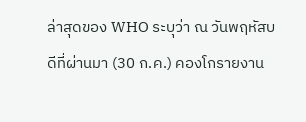ล่าสุดของ WHO ระบุว่า ณ วันพฤหัสบดีที่ผ่านมา (30 ก.ค.) คองโกรายงาน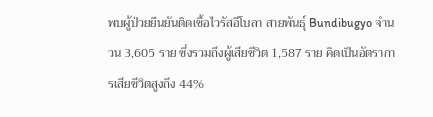พบผู้ป่วยยืนยันติดเชื้อไวรัสอีโบลา สายพันธุ์ Bundibugyo จำนวน 3,605 ราย ซึ่งรวมถึงผู้เสียชีวิต 1,587 ราย คิดเป็นอัตราการเสียชีวิตสูงถึง 44%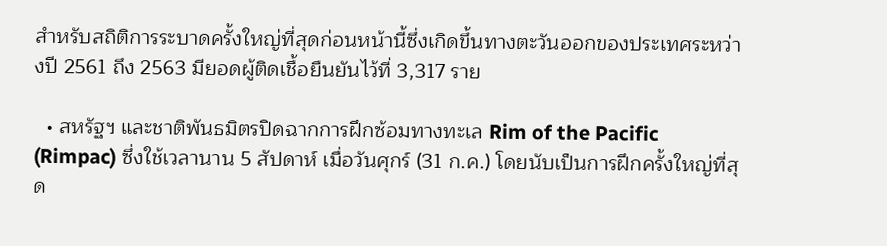สำหรับสถิติการระบาดครั้งใหญ่ที่สุดก่อนหน้านี้ซึ่งเกิดขึ้นทางตะวันออกของประเทศระหว่างปี 2561 ถึง 2563 มียอดผู้ติดเชื้อยืนยันไว้ที่ 3,317 ราย

  • สหรัฐฯ และชาติพันธมิตรปิดฉากการฝึกซ้อมทางทะเล Rim of the Pacific (Rimpac) ซึ่งใช้เวลานาน 5 สัปดาห์ เมื่อวันศุกร์ (31 ก.ค.) โดยนับเป็นการฝึกครั้งใหญ่ที่สุด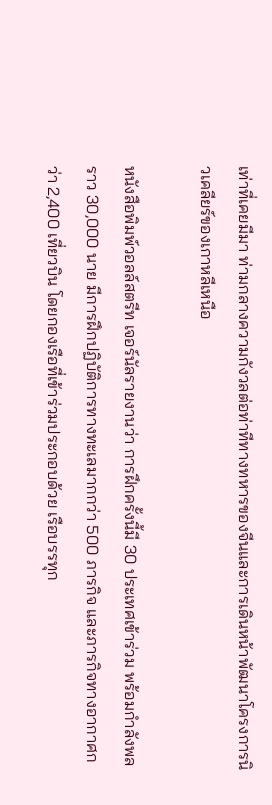เท่าที่เคยมีมา ท่ามกลางความกังวลต่อท่าทีทางทหารของจีนและการเดินหน้าพัฒนาโครงการนิวเคลียร์ของเกาหลีเหนือ

หนังสือพิมพ์วอลล์สตรีท เจอร์นัลรายงานว่า การฝึกครั้งนี้มี 30 ประเทศเข้าร่วม พร้อมกำลังพลราว 30,000 นาย มีการฝึกปฏิบัติการทางทะเลมากกว่า 500 ภารกิจ และภารกิจทางอากาศกว่า 2,400 เที่ยวบิน โดยกองเรือที่เข้าร่วมประกอบด้วย เรือบรรทุก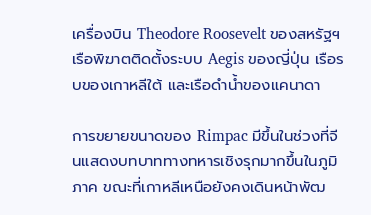เครื่องบิน Theodore Roosevelt ของสหรัฐฯ เรือพิฆาตติดตั้งระบบ Aegis ของญี่ปุ่น เรือรบของเกาหลีใต้ และเรือดำน้ำของแคนาดา

การขยายขนาดของ Rimpac มีขึ้นในช่วงที่จีนแสดงบทบาททางทหารเชิงรุกมากขึ้นในภูมิภาค ขณะที่เกาหลีเหนือยังคงเดินหน้าพัฒ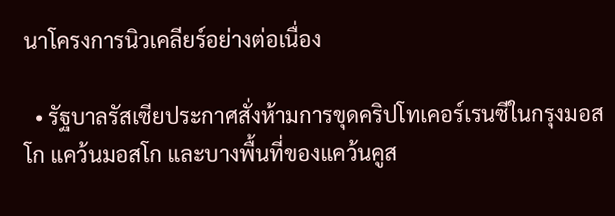นาโครงการนิวเคลียร์อย่างต่อเนื่อง

  • รัฐบาลรัสเซียประกาศสั่งห้ามการขุดคริปโทเคอร์เรนซีในกรุงมอสโก แคว้นมอสโก และบางพื้นที่ของแคว้นคูส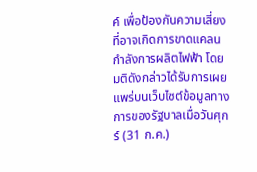ค์ เพื่อป้องกันความเสี่ยงที่อาจเกิดการขาดแคลนกำลังการผลิตไฟฟ้า โดยมติดังกล่าวได้รับการเผยแพร่บนเว็บไซต์ข้อมูลทางการของรัฐบาลเมื่อวันศุกร์ (31 ก.ค.)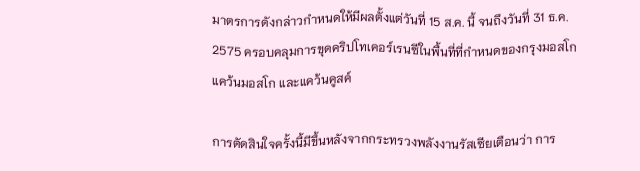มาตรการดังกล่าวกำหนดให้มีผลตั้งแต่วันที่ 15 ส.ค. นี้ จนถึงวันที่ 31 ธ.ค. 2575 ครอบคลุมการขุดคริปโทเคอร์เรนซีในพื้นที่ที่กำหนดของกรุงมอสโก แคว้นมอสโก และแคว้นคูสค์

การตัดสินใจครั้งนี้มีขึ้นหลังจากกระทรวงพลังงานรัสเซียเตือนว่า การ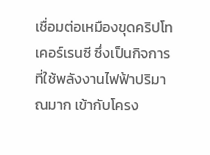เชื่อมต่อเหมืองขุดคริปโทเคอร์เรนซี ซึ่งเป็นกิจการที่ใช้พลังงานไฟฟ้าปริมาณมาก เข้ากับโครง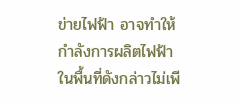ข่ายไฟฟ้า อาจทำให้กำลังการผลิตไฟฟ้าในพื้นที่ดังกล่าวไม่เพี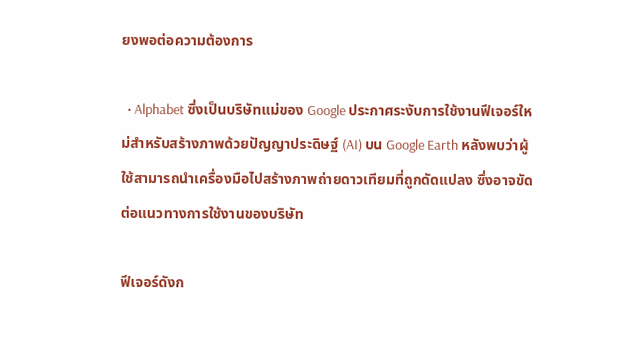ยงพอต่อความต้องการ

  • Alphabet ซึ่งเป็นบริษัทแม่ของ Google ประกาศระงับการใช้งานฟีเจอร์ใหม่สำหรับสร้างภาพด้วยปัญญาประดิษฐ์ (AI) บน Google Earth หลังพบว่าผู้ใช้สามารถนำเครื่องมือไปสร้างภาพถ่ายดาวเทียมที่ถูกดัดแปลง ซึ่งอาจขัดต่อแนวทางการใช้งานของบริษัท

ฟีเจอร์ดังก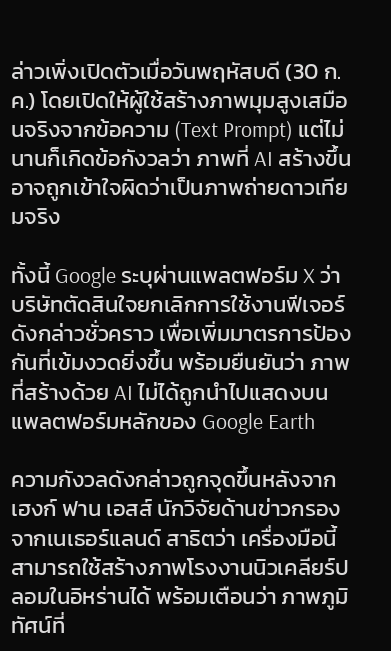ล่าวเพิ่งเปิดตัวเมื่อวันพฤหัสบดี (30 ก.ค.) โดยเปิดให้ผู้ใช้สร้างภาพมุมสูงเสมือนจริงจากข้อความ (Text Prompt) แต่ไม่นานก็เกิดข้อกังวลว่า ภาพที่ AI สร้างขึ้นอาจถูกเข้าใจผิดว่าเป็นภาพถ่ายดาวเทียมจริง

ทั้งนี้ Google ระบุผ่านแพลตฟอร์ม X ว่า บริษัทตัดสินใจยกเลิกการใช้งานฟีเจอร์ดังกล่าวชั่วคราว เพื่อเพิ่มมาตรการป้องกันที่เข้มงวดยิ่งขึ้น พร้อมยืนยันว่า ภาพที่สร้างด้วย AI ไม่ได้ถูกนำไปแสดงบนแพลตฟอร์มหลักของ Google Earth

ความกังวลดังกล่าวถูกจุดขึ้นหลังจาก เฮงก์ ฟาน เอสส์ นักวิจัยด้านข่าวกรองจากเนเธอร์แลนด์ สาธิตว่า เครื่องมือนี้สามารถใช้สร้างภาพโรงงานนิวเคลียร์ปลอมในอิหร่านได้ พร้อมเตือนว่า ภาพภูมิทัศน์ที่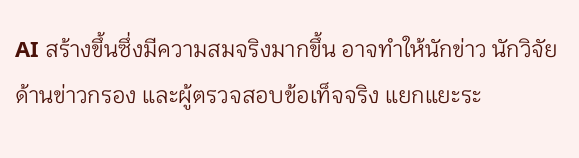AI สร้างขึ้นซึ่งมีความสมจริงมากขึ้น อาจทำให้นักข่าว นักวิจัยด้านข่าวกรอง และผู้ตรวจสอบข้อเท็จจริง แยกแยะระ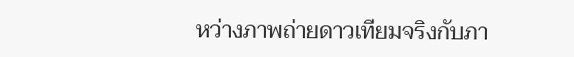หว่างภาพถ่ายดาวเทียมจริงกับภา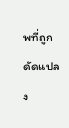พที่ถูกดัดแปลง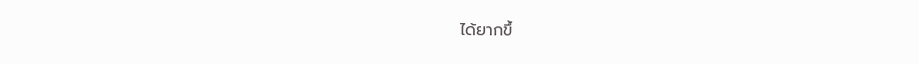ได้ยากขึ้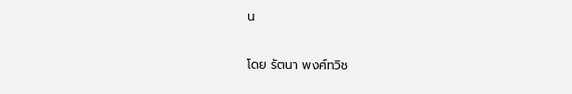น

โดย รัตนา พงศ์ทวิช